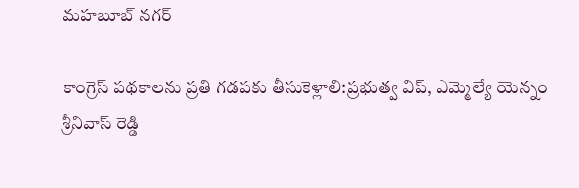మహబూబ్ నగర్

కాంగ్రెస్ పథకాలను ప్రతి గడపకు తీసుకెళ్లాలి:ప్రభుత్వ విప్, ఎమ్మెల్యే యెన్నం శ్రీనివాస్ రెడ్డి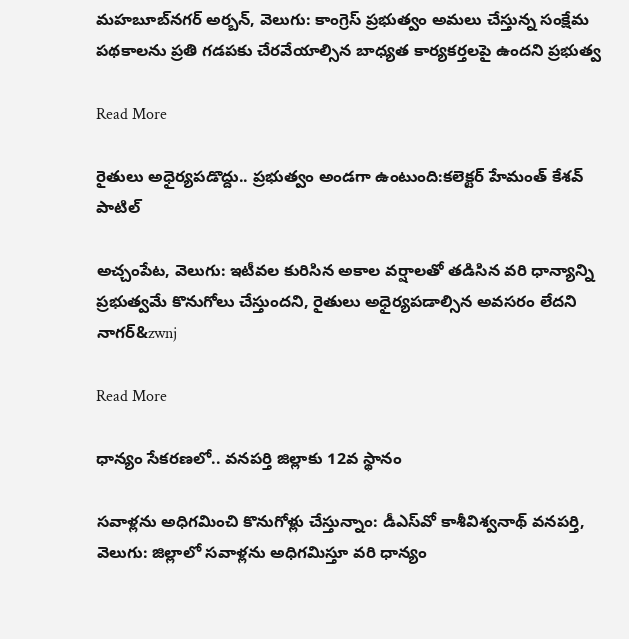మహబూబ్‌‌నగర్ అర్బన్, వెలుగు: కాంగ్రెస్ ప్రభుత్వం అమలు చేస్తున్న సంక్షేమ పథకాలను ప్రతి గడపకు చేరవేయాల్సిన బాధ్యత కార్యకర్తలపై ఉందని ప్రభుత్వ

Read More

రైతులు అధైర్యపడొద్దు.. ప్రభుత్వం అండగా ఉంటుంది:కలెక్టర్ హేమంత్ కేశవ్ పాటిల్

అచ్చంపేట, వెలుగు: ఇటీవల కురిసిన అకాల వర్షాలతో తడిసిన వరి ధాన్యాన్ని ప్రభుత్వమే కొనుగోలు చేస్తుందని, రైతులు అధైర్యపడాల్సిన అవసరం లేదని నాగర్‌&zwnj

Read More

ధాన్యం సేకరణలో.. వనపర్తి జిల్లాకు 12వ స్థానం

సవాళ్లను అధిగమించి కొనుగోళ్లు చేస్తున్నాం: డీఎస్‌‌వో కాశీవిశ్వనాథ్ వనపర్తి, వెలుగు: జిల్లాలో సవాళ్లను అధిగమిస్తూ వరి ధాన్యం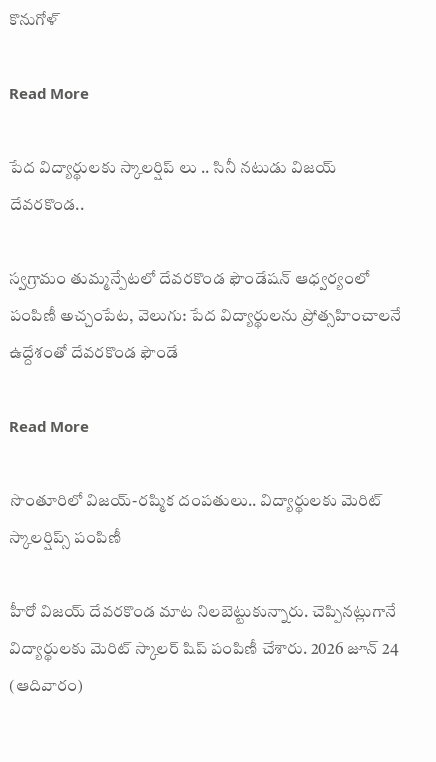కొనుగోళ్

Read More

పేద విద్యార్థులకు స్కాలర్షిప్ లు .. సినీ నటుడు విజయ్ దేవరకొండ..

స్వగ్రామం తుమ్మన్పేటలో దేవరకొండ ఫౌండేషన్ ఆధ్వర్యంలో పంపిణీ అచ్చంపేట, వెలుగు: పేద విద్యార్థులను ప్రోత్సహించాలనే ఉద్దేశంతో దేవరకొండ ఫౌండే

Read More

సొంతూరిలో విజయ్-రష్మిక దంపతులు.. విద్యార్థులకు మెరిట్ స్కాలర్షిప్స్ పంపిణీ

హీరో విజయ్ దేవరకొండ మాట నిలబెట్టుకున్నారు. చెప్పినట్లుగానే విద్యార్థులకు మెరిట్ స్కాలర్ షిప్ పంపిణీ చేశారు. 2026 జూన్ 24 (ఆదివారం)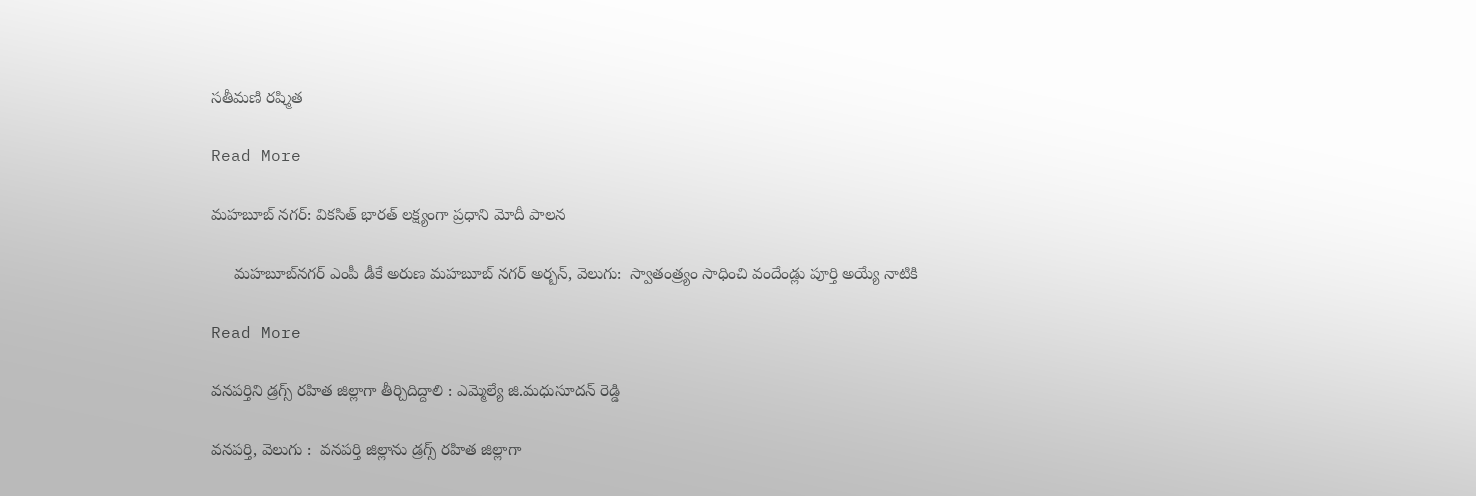సతీమణి రష్మిత

Read More

మహబూబ్ నగర్: వికసిత్ భారత్ లక్ష్యంగా ప్రధాని మోదీ పాలన

     మహబూబ్‌‌నగర్ ఎంపీ డీకే అరుణ మహబూబ్ నగర్ అర్బన్, వెలుగు:  స్వాతంత్ర్యం సాధించి వందేండ్లు పూర్తి అయ్యే నాటికి

Read More

వనపర్తిని డ్రగ్స్ రహిత జిల్లాగా తీర్చిదిద్దాలి : ఎమ్మెల్యే జి.మధుసూదన్ రెడ్డి

వనపర్తి, వెలుగు :  వనపర్తి జిల్లాను డ్రగ్స్ రహిత జిల్లాగా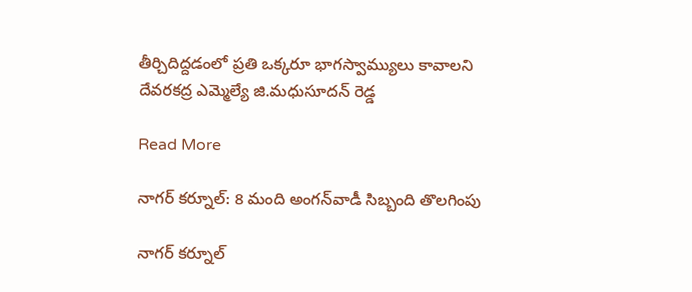తీర్చిదిద్దడంలో ప్రతి ఒక్కరూ భాగస్వామ్యులు కావాలని దేవరకద్ర ఎమ్మెల్యే జి.మధుసూదన్ రెడ్డ

Read More

నాగర్ కర్నూల్: 8 మంది అంగన్‌‌వాడీ సిబ్బంది తొలగింపు

నాగర్ కర్నూల్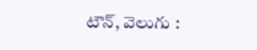టౌన్, వెలుగు :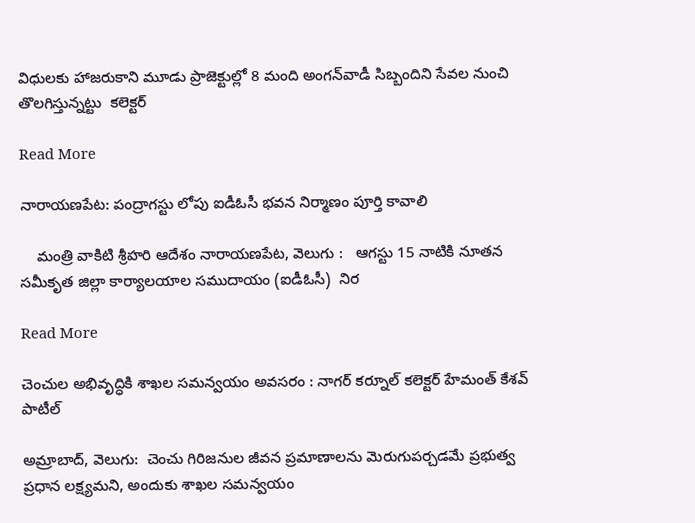విధులకు హాజరుకాని మూడు ప్రాజెక్టుల్లో 8 మంది అంగన్‌‌వాడీ సిబ్బందిని సేవల నుంచి తొలగిస్తున్నట్టు  కలెక్టర్

Read More

నారాయణపేట: పంద్రాగస్టు లోపు ఐడీఓసీ భవన నిర్మాణం పూర్తి కావాలి

    మంత్రి వాకిటి శ్రీహరి ఆదేశం నారాయణపేట, వెలుగు :   ఆగస్టు 15 నాటికి నూతన సమీకృత జిల్లా కార్యాలయాల సముదాయం (ఐడీఓసీ)  నిర

Read More

చెంచుల అభివృద్ధికి శాఖల సమన్వయం అవసరం : నాగర్‌‌ కర్నూల్ కలెక్టర్ హేమంత్ కేశవ్ పాటీల్

అమ్రాబాద్, వెలుగు:  చెంచు గిరిజనుల జీవన ప్రమాణాలను మెరుగుపర్చడమే ప్రభుత్వ ప్రధాన లక్ష్యమని, అందుకు శాఖల సమన్వయం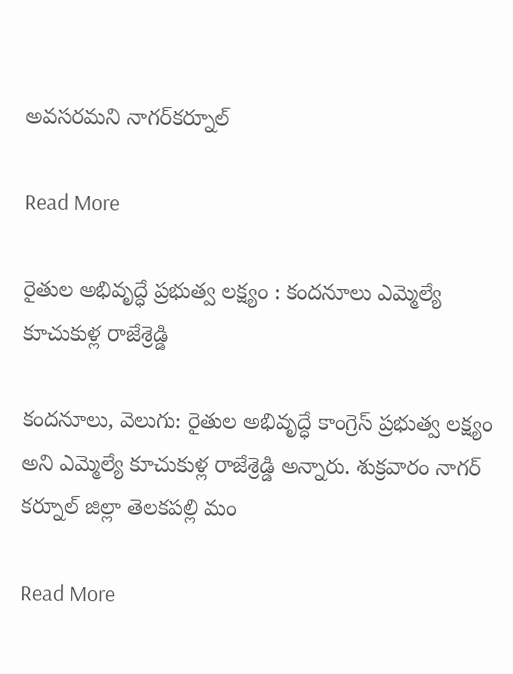అవసరమని నాగర్‌‌కర్నూల్

Read More

రైతుల అభివృద్ధే ప్రభుత్వ లక్ష్యం : కందనూలు ఎమ్మెల్యే కూచుకుళ్ల రాజేశ్రెడ్డి

కందనూలు, వెలుగు: రైతుల అభివృద్ధే కాంగ్రెస్ ప్రభుత్వ లక్ష్యం అని ఎమ్మెల్యే కూచుకుళ్ల రాజేశ్రెడ్డి అన్నారు. శుక్రవారం నాగర్ కర్నూల్ జిల్లా తెలకపల్లి మం

Read More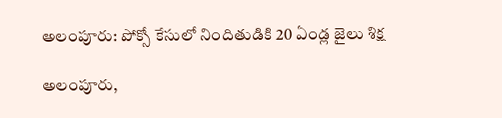అలంపూరు: పోక్సో కేసులో నిందితుడికి 20 ఏండ్ల జైలు శిక్ష

అలంపూరు,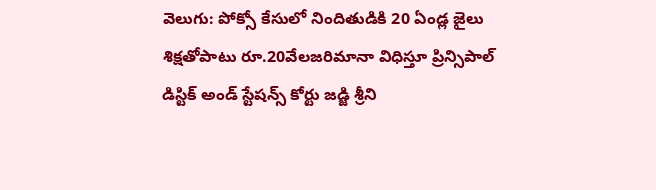వెలుగు: పోక్సో కేసులో నిందితుడికి 20 ఏండ్ల జైలు శిక్షతోపాటు రూ.20వేలజరిమానా విధిస్తూ ప్రిన్సిపాల్ డిస్టిక్ అండ్ స్టేషన్స్ కోర్టు జడ్జి శ్రీని